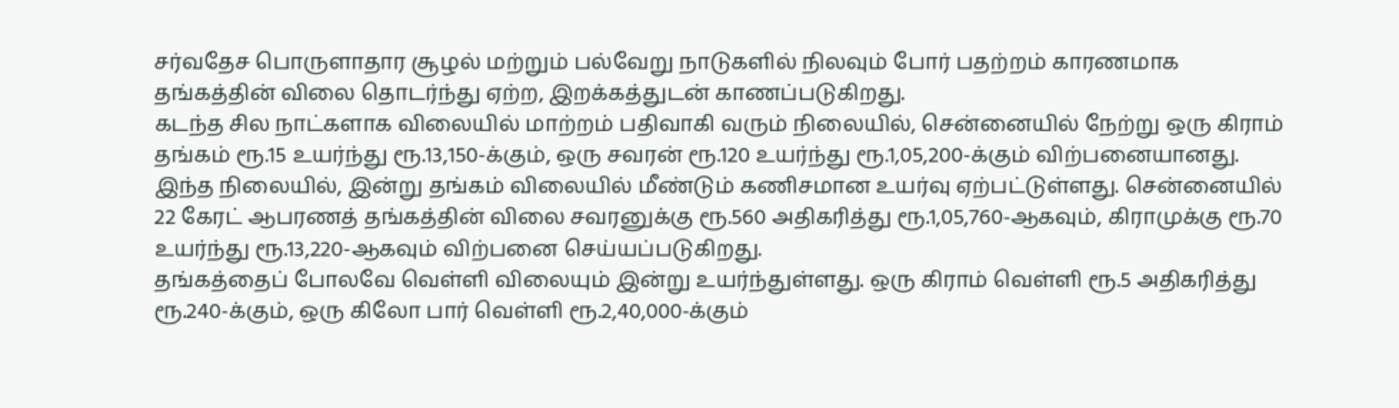சர்வதேச பொருளாதார சூழல் மற்றும் பல்வேறு நாடுகளில் நிலவும் போர் பதற்றம் காரணமாக தங்கத்தின் விலை தொடர்ந்து ஏற்ற, இறக்கத்துடன் காணப்படுகிறது.
கடந்த சில நாட்களாக விலையில் மாற்றம் பதிவாகி வரும் நிலையில், சென்னையில் நேற்று ஒரு கிராம் தங்கம் ரூ.15 உயர்ந்து ரூ.13,150-க்கும், ஒரு சவரன் ரூ.120 உயர்ந்து ரூ.1,05,200-க்கும் விற்பனையானது.
இந்த நிலையில், இன்று தங்கம் விலையில் மீண்டும் கணிசமான உயர்வு ஏற்பட்டுள்ளது. சென்னையில் 22 கேரட் ஆபரணத் தங்கத்தின் விலை சவரனுக்கு ரூ.560 அதிகரித்து ரூ.1,05,760-ஆகவும், கிராமுக்கு ரூ.70 உயர்ந்து ரூ.13,220-ஆகவும் விற்பனை செய்யப்படுகிறது.
தங்கத்தைப் போலவே வெள்ளி விலையும் இன்று உயர்ந்துள்ளது. ஒரு கிராம் வெள்ளி ரூ.5 அதிகரித்து ரூ.240-க்கும், ஒரு கிலோ பார் வெள்ளி ரூ.2,40,000-க்கும்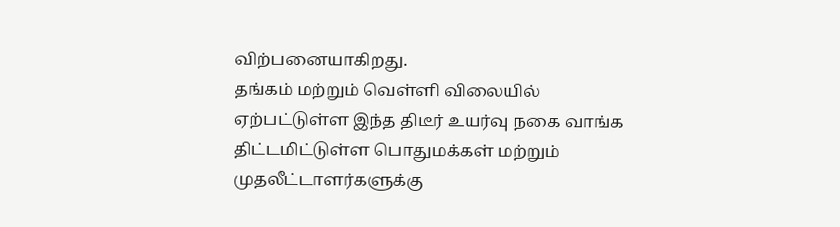விற்பனையாகிறது.
தங்கம் மற்றும் வெள்ளி விலையில் ஏற்பட்டுள்ள இந்த திடீர் உயர்வு நகை வாங்க திட்டமிட்டுள்ள பொதுமக்கள் மற்றும் முதலீட்டாளர்களுக்கு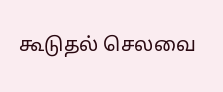கூடுதல் செலவை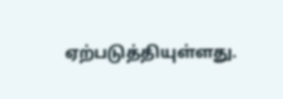ஏற்படுத்தியுள்ளது.